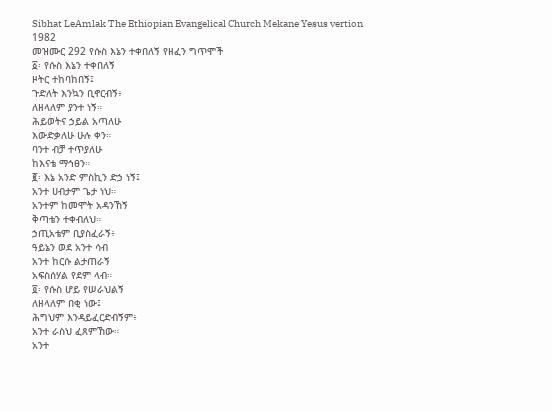Sibhat LeAmlak The Ethiopian Evangelical Church Mekane Yesus vertion 1982
መዝሙር 292 የሱስ እኔን ተቀበለኝ የዘፈን ግጥሞች
፩፡ የሱስ እኔን ተቀበለኝ
ዞትር ተከባከበኝ፤
ጉድለት እንኳን ቢኖርብኝ፥
ለዘላለም ያንተ ነኝ።
ሕይወትና ኃይል አጣለሁ
እውድቃለሁ ሁሉ ቀን።
ባንተ ብቻ ተጥያለሁ
ከእናቴ ማኅፀን።
፪፡ እኔ አንድ ምስኪን ድኃ ነኝ፤
አንተ ሀብታም ጌታ ነህ።
አንተም ከመሞት አዳንኸኝ
ቅጣቴን ተቀብለህ።
ኃጢአቴም ቢያስፈራኝ፥
ዓይኔን ወደ አንተ ሳብ
አንተ ከርሱ ልታጠራኝ
አፍስሰሃል የደም ላብ።
፬፡ የሱስ ሆይ የሠራህልኝ
ለዘላለም በቂ ነው፤
ሕግህም እንዳይፈርድብኝም፥
አንተ ራስህ ፈጸምኸው።
አንተ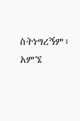ስትነግረኝም፥
አምኜ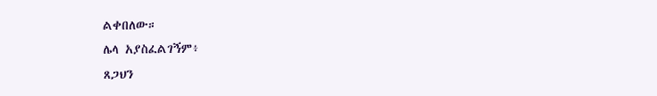ልቀበለው።
ሌላ አያስፈልገኝም፥
ጸጋህን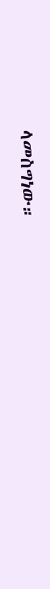ላመስግነው።